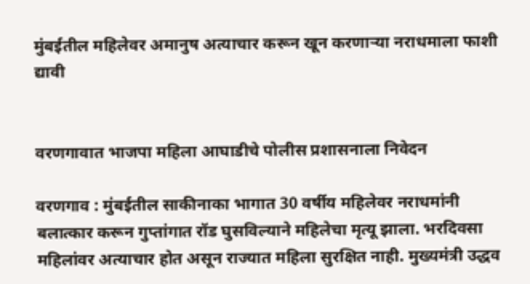मुंबईतील महिलेवर अमानुष अत्याचार करून खून करणार्‍या नराधमाला फाशी द्यावी


वरणगावात भाजपा महिला आघाडीचे पोलीस प्रशासनाला निवेदन

वरणगाव : मुंबईतील साकीनाका भागात 30 वर्षीय महिलेवर नराधमांनी बलात्कार करून गुप्तांगात रॉड घुसविल्याने महिलेचा मृत्यू झाला. भरदिवसा महिलांवर अत्याचार होत असून राज्यात महिला सुरक्षित नाही. मुख्यमंत्री उद्धव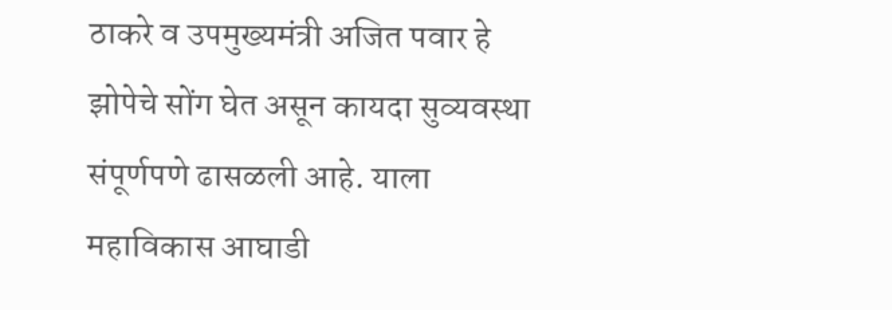ठाकरे व उपमुख्यमंत्री अजित पवार हे झोपेचे सोंग घेत असून कायदा सुव्यवस्था संपूर्णपणे ढासळली आहे. याला महाविकास आघाडी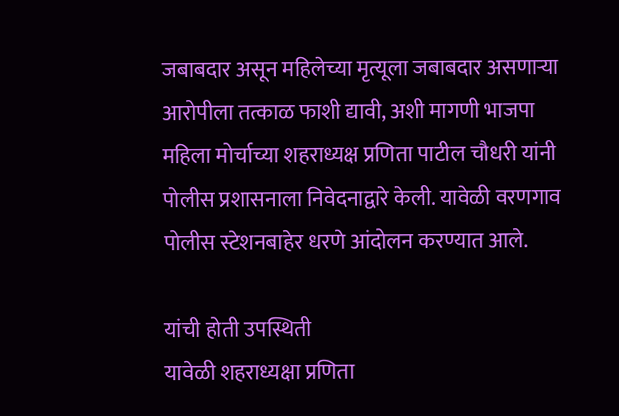जबाबदार असून महिलेच्या मृत्यूला जबाबदार असणार्‍या आरोपीला तत्काळ फाशी द्यावी, अशी मागणी भाजपा महिला मोर्चाच्या शहराध्यक्ष प्रणिता पाटील चौधरी यांनी पोलीस प्रशासनाला निवेदनाद्वारे केली. यावेळी वरणगाव पोलीस स्टेशनबाहेर धरणे आंदोलन करण्यात आले.

यांची होती उपस्थिती
यावेळी शहराध्यक्षा प्रणिता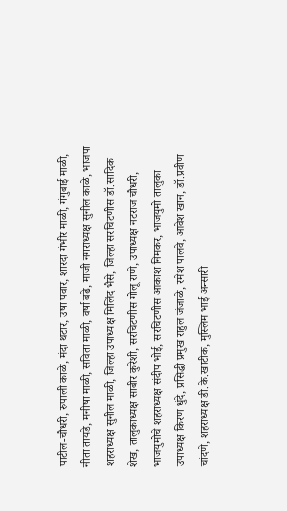पाटील-चौधरी, रुपाली काळे, मंदा थटार, उषा पवार, शारदा गंभीर माळी, गंगुबाई माळी, नीता तायडे, मनीषा माळी, सविता माळी, वर्षा बढे, माजी नगराध्यक्ष सुनील काळे, भाजपा शहराध्यक्ष सुनील माळी, जिल्हा उपाध्यक्ष मिलिंद भैसे, जिल्हा सरचिटणीस डॉ.सादिक शेख, तालुकाध्यक्ष साबीर कुरेशी, सरचिटणीस गोलू राणे, उपाध्यक्ष नटराज चौधरी, भाजयुमोचे शहराध्यक्ष संदीप भोई, सरचिटणीस आकाश निमकर, भाजयुमो तालुका उपाध्यक्ष किरण धुंदे, प्रसिद्धी प्रमुख राहुल जंजाळे, रमेश पालवे, आवेश खान, डॉ.प्रवीण चांदणे, शहराध्यक्ष डी.के.खाटीक, मुस्लिम भाई अन्सारी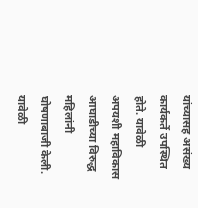यांच्यासह असंख्य कार्यकर्ते उपस्थित होते. यावेळी अपयशी महाविकास आघाडीच्या विरुद्ध महिलांनी घोषणाबाजी केली. यावेळी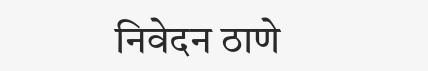निवेदन ठाणे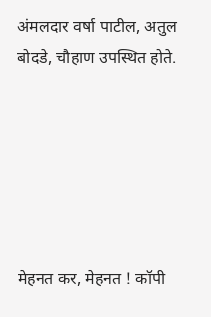अंमलदार वर्षा पाटील, अतुल बोदडे, चौहाण उपस्थित होते.






मेहनत कर, मेहनत ! कॉपी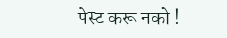पेस्ट करू नको !